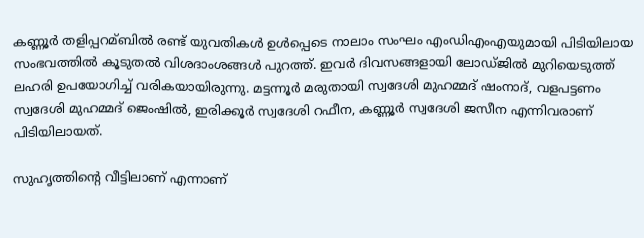കണ്ണൂർ തളിപ്പറമ്ബില്‍ രണ്ട് യുവതികൾ ഉൾപ്പെടെ നാലാം സംഘം എംഡിഎംഎയുമായി പിടിയിലായ സംഭവത്തിൽ കൂടുതൽ വിശദാംശങ്ങൾ പുറത്ത്. ഇവർ ദിവസങ്ങളായി ലോഡ്ജില്‍ മുറിയെടുത്ത് ലഹരി ഉപയോഗിച്ച് വരികയായിരുന്നു. മട്ടന്നൂർ മരുതായി സ്വദേശി മുഹമ്മദ് ഷംനാദ്, വളപട്ടണം സ്വദേശി മുഹമ്മദ്‌ ജെംഷില്‍, ഇരിക്കൂർ സ്വദേശി റഫീന, കണ്ണൂർ സ്വദേശി ജസീന എന്നിവരാണ് പിടിയിലായത്.

സുഹൃത്തിന്റെ വീട്ടിലാണ് എന്നാണ്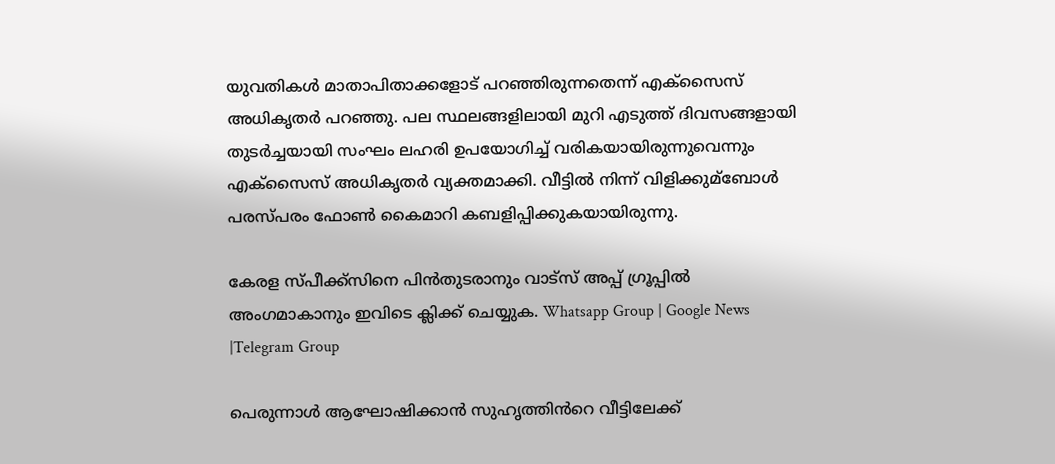യുവതികള്‍ മാതാപിതാക്കളോട് പറഞ്ഞിരുന്നതെന്ന് എക്സൈസ് അധികൃതർ പറഞ്ഞു. പല സ്ഥലങ്ങളിലായി മുറി എടുത്ത് ദിവസങ്ങളായി തുടർച്ചയായി സംഘം ലഹരി ഉപയോഗിച്ച്‌ വരികയായിരുന്നുവെന്നും എക്സൈസ് അധികൃതർ വ്യക്തമാക്കി. വീട്ടില്‍ നിന്ന് വിളിക്കുമ്ബോള്‍ പരസ്പരം ഫോണ്‍ കൈമാറി കബളിപ്പിക്കുകയായിരുന്നു.

കേരള സ്പീക്ക്സിനെ പിൻതുടരാനും വാട്സ് അപ്പ് ഗ്രൂപ്പിൽ അംഗമാകാനും ഇവിടെ ക്ലിക്ക് ചെയ്യുക. Whatsapp Group | Google News |Telegram Group

പെരുന്നാള്‍ ആഘോഷിക്കാൻ സുഹൃത്തിൻറെ വീട്ടിലേക്ക്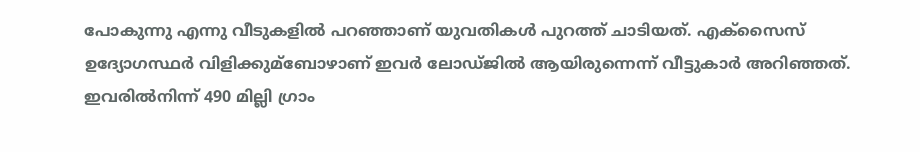പോകുന്നു എന്നു വീടുകളില്‍ പറഞ്ഞാണ് യുവതികൾ പുറത്ത് ചാടിയത്. എക്സൈസ് ഉദ്യോഗസ്ഥർ വിളിക്കുമ്ബോഴാണ് ഇവർ ലോഡ്ജില്‍ ആയിരുന്നെന്ന് വീട്ടുകാർ അറിഞ്ഞത്. ഇവരില്‍നിന്ന് 490 മില്ലി ഗ്രാം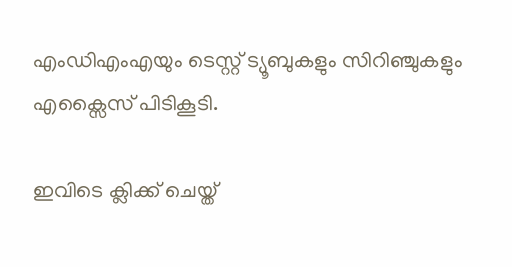എംഡിഎംഎയും ടെസ്റ്റ് ട്യൂബുകളും സിറിഞ്ചുകളും എക്സൈസ് പിടികൂടി.

ഇവിടെ ക്ലിക്ക് ചെയ്ത്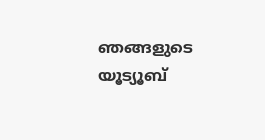ഞങ്ങളുടെ യൂട്യൂബ്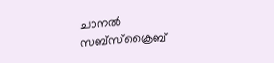ചാനൽ സബ്സ്ക്രൈബ്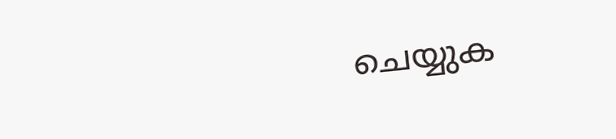ചെയ്യുക